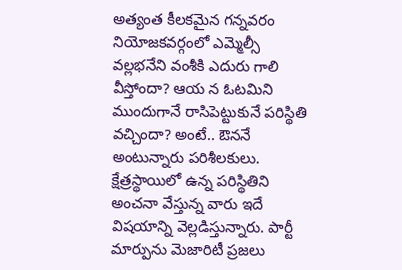అత్యంత కీలకమైన గన్నవరం నియోజకవర్గంలో ఎమ్మెల్సీ వల్లభనేని వంశీకి ఎదురు గాలి వీస్తోందా? ఆయ న ఓటమిని ముందుగానే రాసిపెట్టుకునే పరిస్థితి వచ్చిందా? అంటే.. ఔననే అంటున్నారు పరిశీలకులు. క్షేత్రస్థాయిలో ఉన్న పరిస్థితిని అంచనా వేస్తున్న వారు ఇదే విషయాన్ని వెల్లడిస్తున్నారు. పార్టీ మార్పును మెజారిటీ ప్రజలు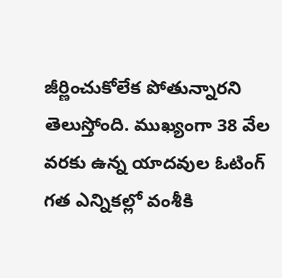జీర్ణించుకోలేక పోతున్నారని తెలుస్తోంది. ముఖ్యంగా 38 వేల వరకు ఉన్న యాదవుల ఓటింగ్ గత ఎన్నికల్లో వంశీకి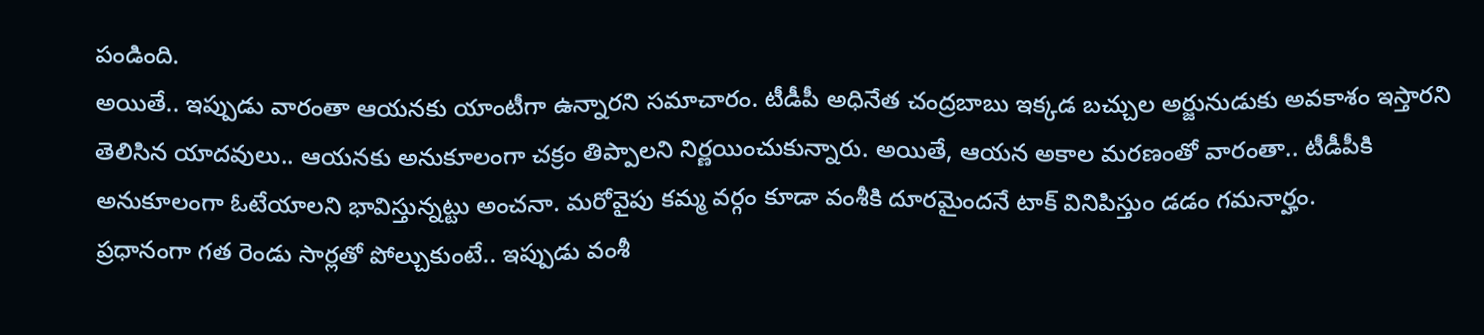పండింది.
అయితే.. ఇప్పుడు వారంతా ఆయనకు యాంటీగా ఉన్నారని సమాచారం. టీడీపీ అధినేత చంద్రబాబు ఇక్కడ బచ్చుల అర్జునుడుకు అవకాశం ఇస్తారని తెలిసిన యాదవులు.. ఆయనకు అనుకూలంగా చక్రం తిప్పాలని నిర్ణయించుకున్నారు. అయితే, ఆయన అకాల మరణంతో వారంతా.. టీడీపీకి అనుకూలంగా ఓటేయాలని భావిస్తున్నట్టు అంచనా. మరోవైపు కమ్మ వర్గం కూడా వంశీకి దూరమైందనే టాక్ వినిపిస్తుం డడం గమనార్హం.
ప్రధానంగా గత రెండు సార్లతో పోల్చుకుంటే.. ఇప్పుడు వంశీ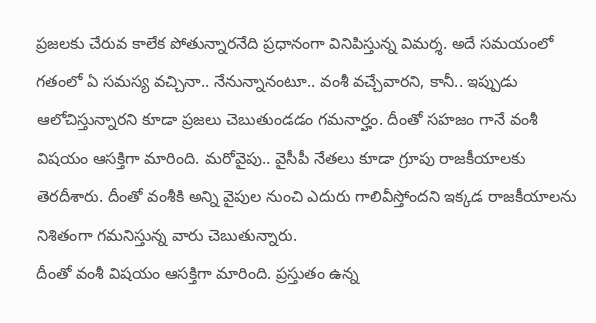ప్రజలకు చేరువ కాలేక పోతున్నారనేది ప్రధానంగా వినిపిస్తున్న విమర్శ. అదే సమయంలో గతంలో ఏ సమస్య వచ్చినా.. నేనున్నానంటూ.. వంశీ వచ్చేవారని, కానీ.. ఇప్పుడు ఆలోచిస్తున్నారని కూడా ప్రజలు చెబుతుండడం గమనార్హం. దీంతో సహజం గానే వంశీ విషయం ఆసక్తిగా మారింది. మరోవైపు.. వైసీపీ నేతలు కూడా గ్రూపు రాజకీయాలకు తెరదీశారు. దీంతో వంశీకి అన్ని వైపుల నుంచి ఎదురు గాలివీస్తోందని ఇక్కడ రాజకీయాలను నిశితంగా గమనిస్తున్న వారు చెబుతున్నారు.
దీంతో వంశీ విషయం ఆసక్తిగా మారింది. ప్రస్తుతం ఉన్న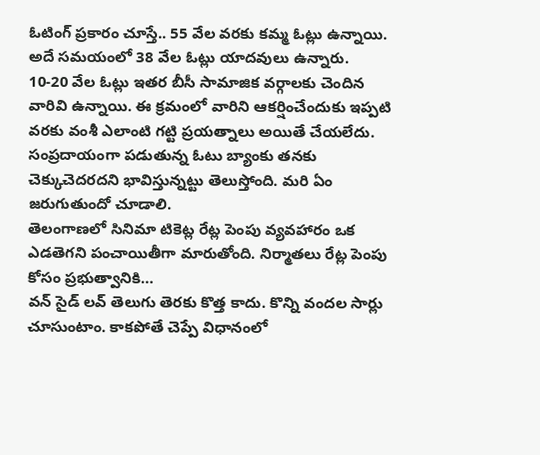ఓటింగ్ ప్రకారం చూస్తే.. 55 వేల వరకు కమ్మ ఓట్లు ఉన్నాయి. అదే సమయంలో 38 వేల ఓట్లు యాదవులు ఉన్నారు. 10-20 వేల ఓట్లు ఇతర బీసీ సామాజిక వర్గాలకు చెందిన వారివి ఉన్నాయి. ఈ క్రమంలో వారిని ఆకర్షించేందుకు ఇప్పటి వరకు వంశీ ఎలాంటి గట్టి ప్రయత్నాలు అయితే చేయలేదు. సంప్రదాయంగా పడుతున్న ఓటు బ్యాంకు తనకు చెక్కుచెదరదని భావిస్తున్నట్టు తెలుస్తోంది. మరి ఏం జరుగుతుందో చూడాలి.
తెలంగాణలో సినిమా టికెట్ల రేట్ల పెంపు వ్యవహారం ఒక ఎడతెగని పంచాయితీగా మారుతోంది. నిర్మాతలు రేట్ల పెంపు కోసం ప్రభుత్వానికి…
వన్ సైడ్ లవ్ తెలుగు తెరకు కొత్త కాదు. కొన్ని వందల సార్లు చూసుంటాం. కాకపోతే చెప్పే విధానంలో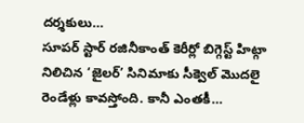దర్శకులు…
సూపర్ స్టార్ రజినీకాంత్ కెరీర్లో బిగ్గెస్ట్ హిట్గా నిలిచిన ‘జైలర్’ సినిమాకు సీక్వెల్ మొదలై రెండేళ్లు కావస్తోంది. కానీ ఎంతకీ…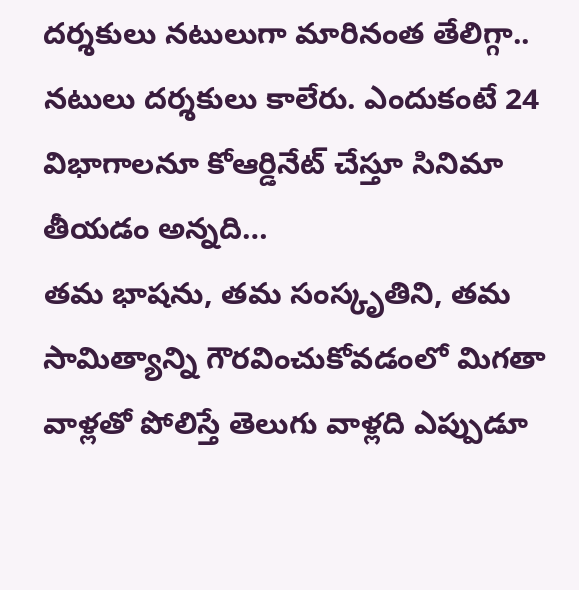దర్శకులు నటులుగా మారినంత తేలిగ్గా.. నటులు దర్శకులు కాలేరు. ఎందుకంటే 24 విభాగాలనూ కోఆర్డినేట్ చేస్తూ సినిమా తీయడం అన్నది…
తమ భాషను, తమ సంస్కృతిని, తమ సామిత్యాన్ని గౌరవించుకోవడంలో మిగతా వాళ్లతో పోలిస్తే తెలుగు వాళ్లది ఎప్పుడూ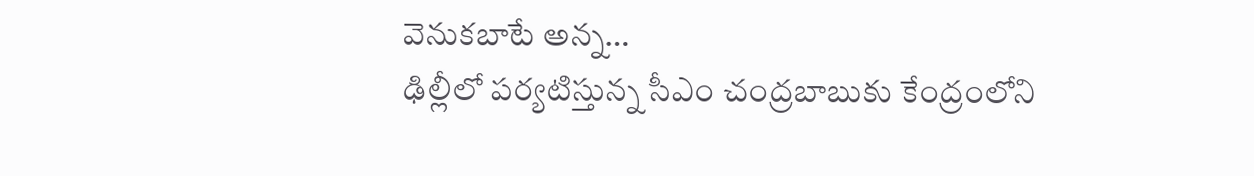వెనుకబాటే అన్న…
ఢిల్లీలో పర్యటిస్తున్న సీఎం చంద్రబాబుకు కేంద్రంలోని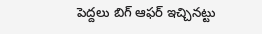పెద్దలు బిగ్ ఆఫర్ ఇచ్చినట్టు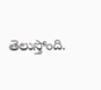తెలుస్తోంది.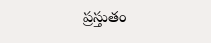ప్రస్తుతం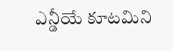ఎన్డీయే కూటమిని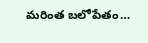మరింత బలోపేతం…